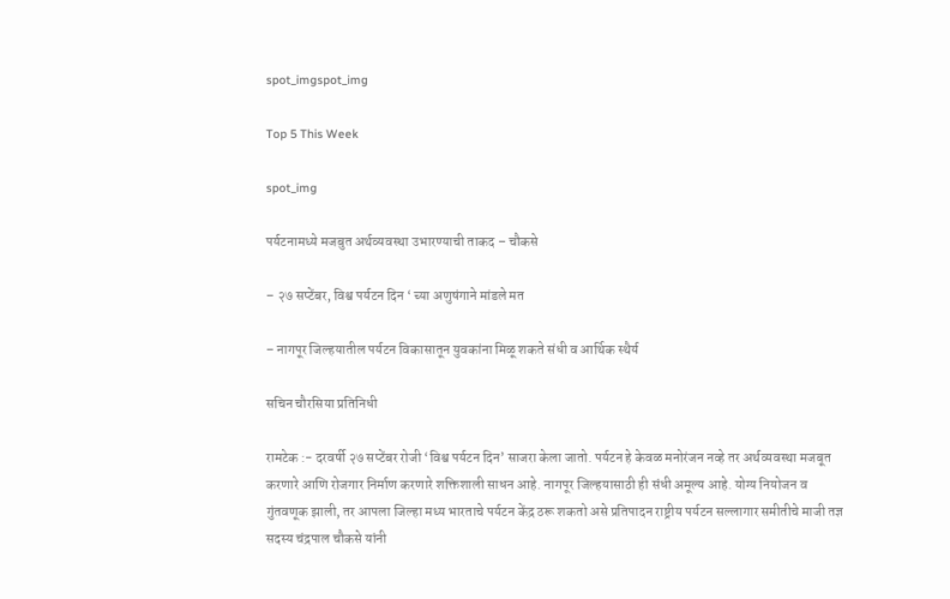spot_imgspot_img

Top 5 This Week

spot_img

पर्यटनामध्ये मजबुत अर्थव्यवस्था उभारण्याची ताकद – चौकसे

– २७ सप्टेंबर, विश्व पर्यटन दिन ‘ च्या अणुषंगाने मांडले मत

– नागपूर जिल्हयातील पर्यटन विकासातून युवकांना मिळू शकते संधी व आर्थिक स्थैर्य

सचिन चौरसिया प्रतिनिधी

रामटेक :- दरवर्षी २७ सप्टेंबर रोजी ‘विश्व पर्यटन दिन’ साजरा केला जातो. पर्यटन हे केवळ मनोरंजन नव्हे तर अर्थव्यवस्था मजबूत करणारे आणि रोजगार निर्माण करणारे शक्तिशाली साधन आहे. नागपूर जिल्हयासाठी ही संधी अमूल्य आहे. योग्य नियोजन व गुंतवणूक झाली, तर आपला जिल्हा मध्य भारताचे पर्यटन केंद्र ठरू शकतो असे प्रतिपादन राष्ट्रीय पर्यटन सल्लागार समीतीचे माजी तज्ञ सदस्य चंद्रपाल चौकसे यांनी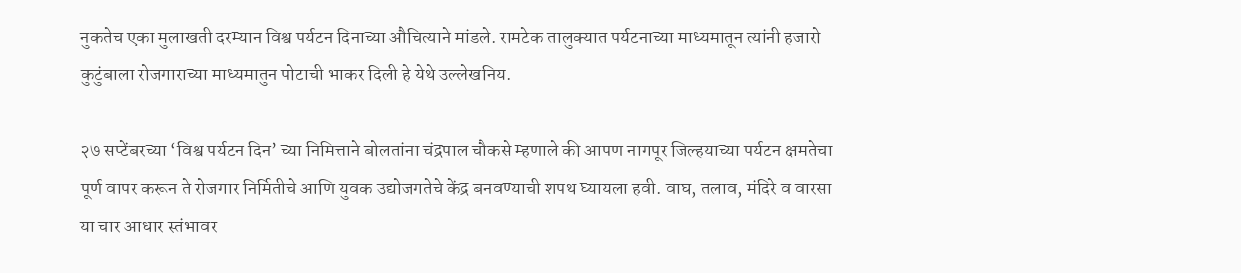नुकतेच एका मुलाखती दरम्यान विश्व पर्यटन दिनाच्या औचित्याने मांडले. रामटेक तालुक्यात पर्यटनाच्या माध्यमातून त्यांनी हजारो कुटुंबाला रोजगाराच्या माध्यमातुन पोटाची भाकर दिली हे येथे उल्लेखनिय.

२७ सप्टेंबरच्या ‘विश्व पर्यटन दिन’ च्या निमित्ताने बोलतांना चंद्रपाल चौकसे म्हणाले की आपण नागपूर जिल्हयाच्या पर्यटन क्षमतेचा पूर्ण वापर करून ते रोजगार निर्मितीचे आणि युवक उद्योजगतेचे केंद्र बनवण्याची शपथ घ्यायला हवी. वाघ, तलाव, मंदिरे व वारसा या चार आधार स्तंभावर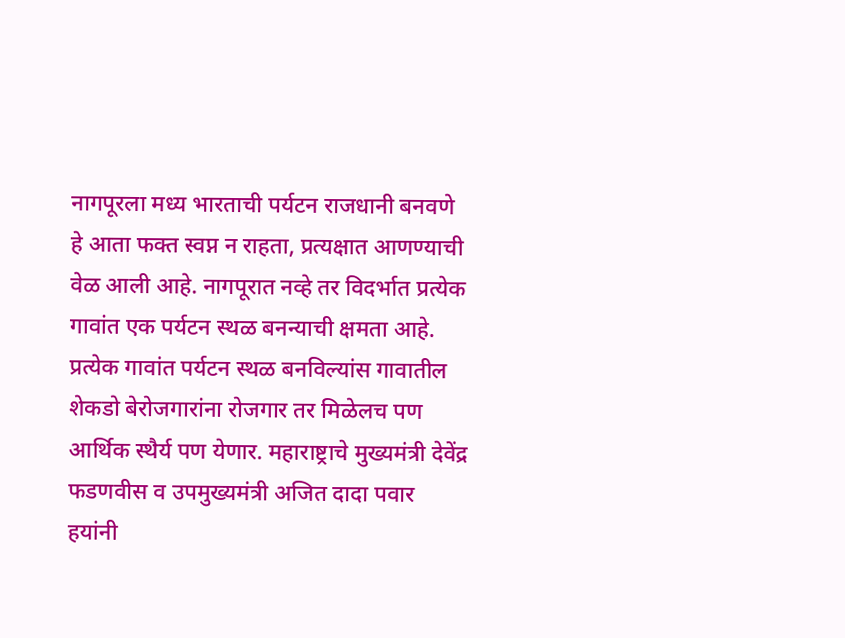नागपूरला मध्य भारताची पर्यटन राजधानी बनवणे हे आता फक्त स्वप्न न राहता, प्रत्यक्षात आणण्याची वेळ आली आहे. नागपूरात नव्हे तर विदर्भात प्रत्येक गावांत एक पर्यटन स्थळ बनन्याची क्षमता आहे. प्रत्येक गावांत पर्यटन स्थळ बनविल्यांस गावातील शेकडो बेरोजगारांना रोजगार तर मिळेलच पण आर्थिक स्थैर्य पण येणार. महाराष्ट्राचे मुख्यमंत्री देवेंद्र फडणवीस व उपमुख्यमंत्री अजित दादा पवार हयांनी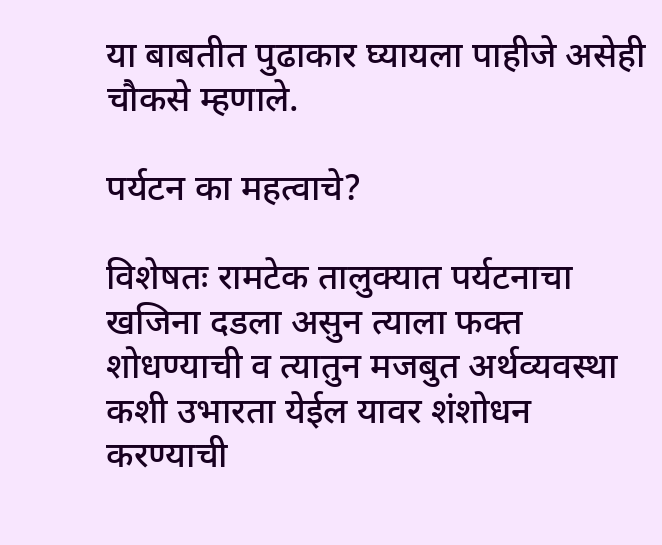या बाबतीत पुढाकार घ्यायला पाहीजे असेही चौकसे म्हणाले.

पर्यटन का महत्वाचे?

विशेषतः रामटेक तालुक्यात पर्यटनाचा खजिना दडला असुन त्याला फक्त शोधण्याची व त्यातुन मजबुत अर्थव्यवस्था कशी उभारता येईल यावर शंशोधन करण्याची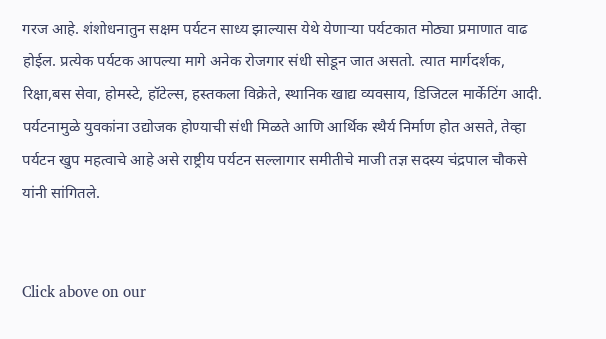गरज आहे. शंशोधनातुन सक्षम पर्यटन साध्य झाल्यास येथे येणाऱ्या पर्यटकात मोठ्या प्रमाणात वाढ होईल. प्रत्येक पर्यटक आपल्या मागे अनेक रोजगार संधी सोडून जात असतो. त्यात मार्गदर्शक, रिक्षा,बस सेवा, होमस्टे, हॉटेल्स, हस्तकला विक्रेते, स्थानिक खाद्य व्यवसाय, डिजिटल मार्केटिंग आदी. पर्यटनामुळे युवकांना उद्योजक होण्याची संधी मिळते आणि आर्थिक स्थैर्य निर्माण होत असते, तेव्हा पर्यटन खुप महत्वाचे आहे असे राष्ट्रीय पर्यटन सल्लागार समीतीचे माजी तज्ञ सदस्य चंद्रपाल चौकसे यांनी सांगितले.


Click above on our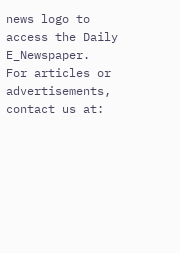news logo to access the Daily E_Newspaper.
For articles or advertisements, contact us at: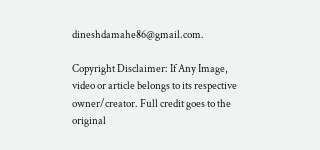dineshdamahe86@gmail.com.

Copyright Disclaimer: If Any Image, video or article belongs to its respective owner/creator. Full credit goes to the original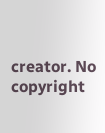creator. No copyright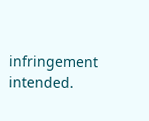infringement intended.